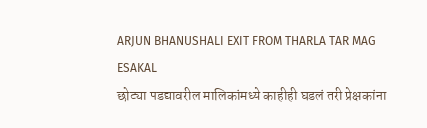ARJUN BHANUSHALI EXIT FROM THARLA TAR MAG
ESAKAL
छोट्या पडद्यावरील मालिकांमध्ये काहीही घडलं तरी प्रेक्षकांना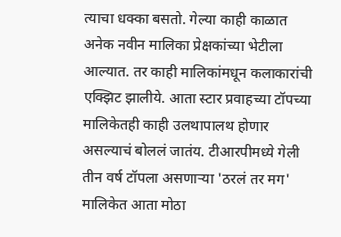त्याचा धक्का बसतो. गेल्या काही काळात अनेक नवीन मालिका प्रेक्षकांच्या भेटीला आल्यात. तर काही मालिकांमधून कलाकारांची एक्झिट झालीये. आता स्टार प्रवाहच्या टॉपच्या मालिकेतही काही उलथापालथ होणार असल्याचं बोललं जातंय. टीआरपीमध्ये गेली तीन वर्ष टॉपला असणाऱ्या 'ठरलं तर मग' मालिकेत आता मोठा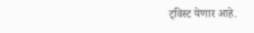ट्विस्ट येणार आहे.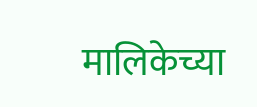मालिकेच्या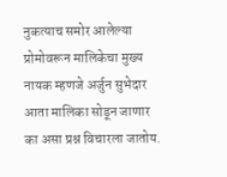नुकत्याच समोर आलेल्या प्रोमोवरून मालिकेचा मुख्य नायक म्हणजे अर्जुन सुभेदार आता मालिका सोडून जाणार का असा प्रश्न विचारला जातोय.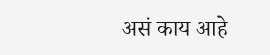असं काय आहे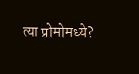त्या प्रोमोमध्ये?